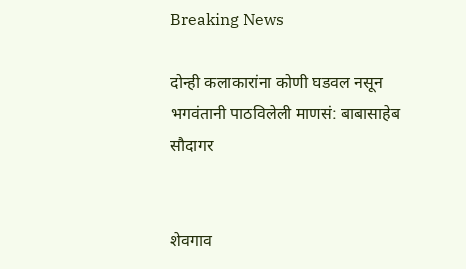Breaking News

दोन्ही कलाकारांना कोणी घडवल नसून भगवंतानी पाठविलेली माणसं: बाबासाहेब सौदागर


शेवगाव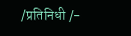/प्रतिनिधी /-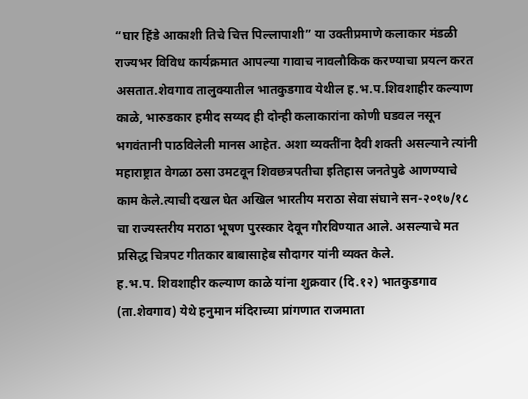“घार हिंडे आकाशी तिचे चित्त पिल्लापाशी” या उक्तीप्रमाणे कलाकार मंडळी राज्यभर विविध कार्यक्रमात आपल्या गावाच नावलौकिक करण्याचा प्रयत्न करत असतात.शेवगाव तालुक्यातील भातकुडगाव येथील ह.भ.प.शिवशाहीर कल्याण काळे, भारुडकार हमीद सय्यद ही दोन्ही कलाकारांना कोणी घडवल नसून भगवंतानी पाठविलेली मानस आहेत. अशा व्यक्तींना दैवी शक्ती असल्याने त्यांनी महाराष्ट्रात वेगळा ठसा उमटवून शिवछत्रपतीचा इतिहास जनतेपुढे आणण्याचे काम केले.त्याची दखल घेत अखिल भारतीय मराठा सेवा संघाने सन-२०१७/१८ चा राज्यस्तरीय मराठा भूषण पुरस्कार देवून गौरविण्यात आले. असल्याचे मत प्रसिद्ध चित्रपट गीतकार बाबासाहेब सौदागर यांनी व्यक्त केले.
ह.भ.प. शिवशाहीर कल्याण काळे यांना शुक्रवार (दि.१२) भातकुडगाव (ता.शेवगाव) येथे हनुमान मंदिराच्या प्रांगणात राजमाता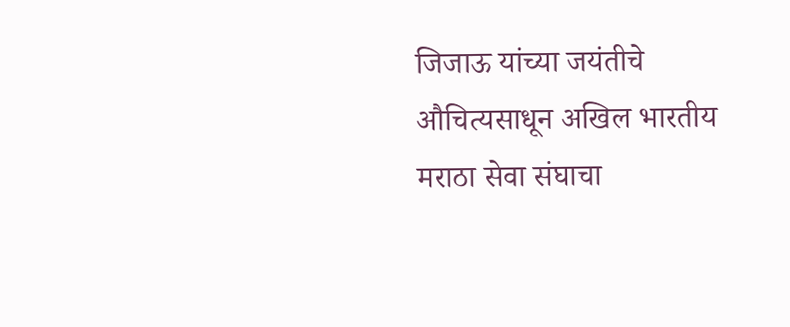जिजाऊ यांच्या जयंतीचे औचित्यसाधून अखिल भारतीय मराठा सेवा संघाचा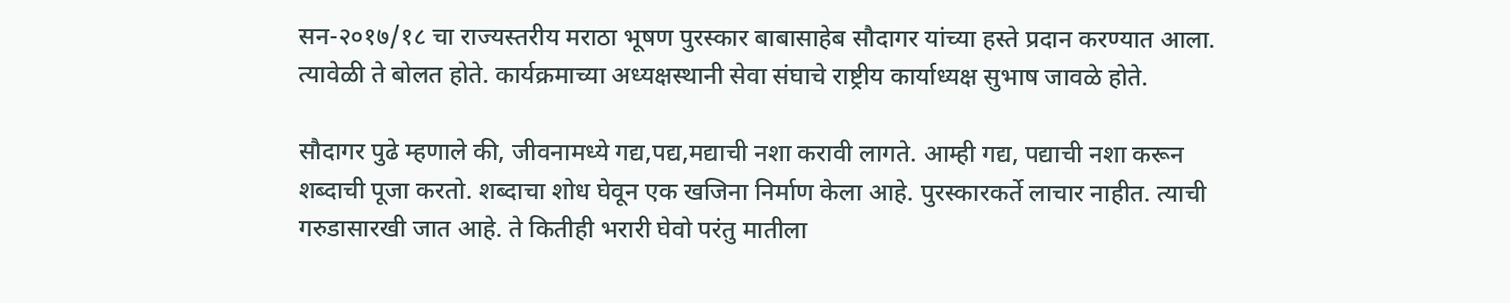सन-२०१७/१८ चा राज्यस्तरीय मराठा भूषण पुरस्कार बाबासाहेब सौदागर यांच्या हस्ते प्रदान करण्यात आला. त्यावेळी ते बोलत होते. कार्यक्रमाच्या अध्यक्षस्थानी सेवा संघाचे राष्ट्रीय कार्याध्यक्ष सुभाष जावळे होते.

सौदागर पुढे म्हणाले की, जीवनामध्ये गद्य,पद्य,मद्याची नशा करावी लागते. आम्ही गद्य, पद्याची नशा करून शब्दाची पूजा करतो. शब्दाचा शोध घेवून एक खजिना निर्माण केला आहे. पुरस्कारकर्ते लाचार नाहीत. त्याची गरुडासारखी जात आहे. ते कितीही भरारी घेवो परंतु मातीला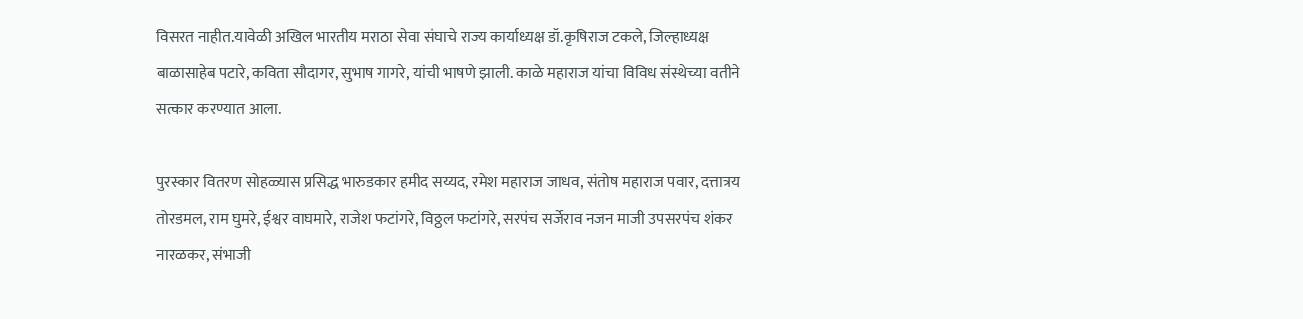विसरत नाहीत.यावेळी अखिल भारतीय मराठा सेवा संघाचे राज्य कार्याध्यक्ष डॉ.कृषिराज टकले, जिल्हाध्यक्ष बाळासाहेब पटारे, कविता सौदागर, सुभाष गागरे, यांची भाषणे झाली. काळे महाराज यांचा विविध संस्थेच्या वतीने सत्कार करण्यात आला.

पुरस्कार वितरण सोहळ्यास प्रसिद्ध भारुडकार हमीद सय्यद, रमेश महाराज जाधव, संतोष महाराज पवार, दत्तात्रय तोरडमल, राम घुमरे, ईश्वर वाघमारे, राजेश फटांगरे, विठ्ठल फटांगरे, सरपंच सर्जेराव नजन माजी उपसरपंच शंकर नारळकर, संभाजी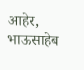आहेर, भाऊसाहेब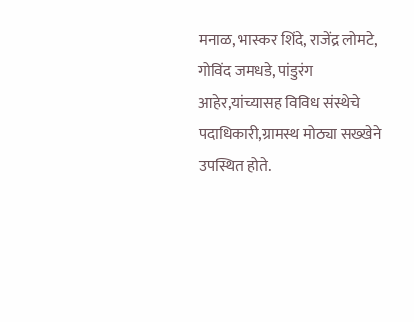मनाळ, भास्कर शिंदे, राजेंद्र लोमटे, गोविंद जमधडे, पांडुरंग आहेर,यांच्यासह विविध संस्थेचे पदाधिकारी,ग्रामस्थ मोठ्या सख्खेने उपस्थित होते.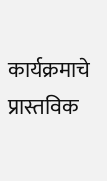कार्यक्रमाचे प्रास्तविक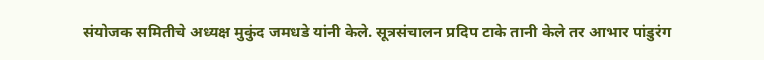संयोजक समितीचे अध्यक्ष मुकुंद जमधडे यांनी केले. सूत्रसंचालन प्रदिप टाके तानी केले तर आभार पांडुरंग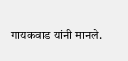गायकवाड यांनी मानले.